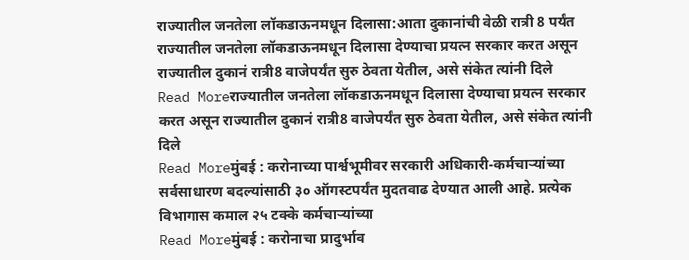राज्यातील जनतेला लॉकडाऊनमधून दिलासा:आता दुकानांची वेळी रात्री 8 पर्यंत
राज्यातील जनतेला लॉकडाऊनमधून दिलासा देण्याचा प्रयत्न सरकार करत असून राज्यातील दुकानं रात्री8 वाजेपर्यंत सुरु ठेवता येतील, असे संकेत त्यांनी दिले
Read Moreराज्यातील जनतेला लॉकडाऊनमधून दिलासा देण्याचा प्रयत्न सरकार करत असून राज्यातील दुकानं रात्री8 वाजेपर्यंत सुरु ठेवता येतील, असे संकेत त्यांनी दिले
Read Moreमुंबई : करोनाच्या पार्श्वभूमीवर सरकारी अधिकारी-कर्मचाऱ्यांच्या सर्वसाधारण बदल्यांसाठी ३० ऑगस्टपर्यंत मुदतवाढ देण्यात आली आहे. प्रत्येक विभागास कमाल २५ टक्के कर्मचाऱ्यांच्या
Read Moreमुंबई : करोनाचा प्रादुर्भाव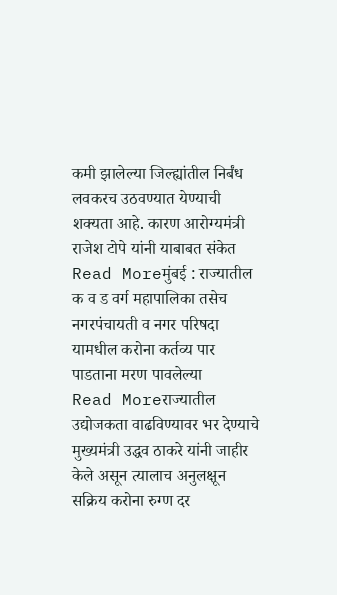कमी झालेल्या जिल्ह्यांतील निर्बंध लवकरच उठवण्यात येण्याची शक्यता आहे. कारण आरोग्यमंत्री राजेश टोपे यांनी याबाबत संकेत
Read Moreमुंबई : राज्यातील क व ड वर्ग महापालिका तसेच नगरपंचायती व नगर परिषदा यामधील करोना कर्तव्य पार पाडताना मरण पावलेल्या
Read Moreराज्यातील उद्योजकता वाढविण्यावर भर देण्याचे मुख्यमंत्री उद्धव ठाकरे यांनी जाहीर केले असून त्यालाच अनुलक्षून सक्रिय करोना रुग्ण दर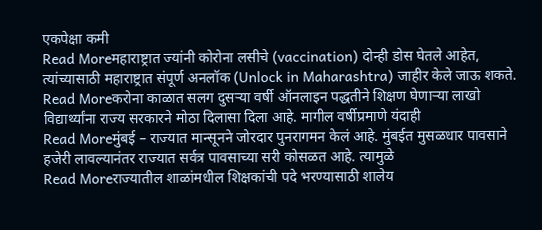एकपेक्षा कमी
Read Moreमहाराष्ट्रात ज्यांनी कोरोना लसीचे (vaccination) दोन्ही डोस घेतले आहेत, त्यांच्यासाठी महाराष्ट्रात संपूर्ण अनलॉक (Unlock in Maharashtra) जाहीर केले जाऊ शकते.
Read Moreकरोना काळात सलग दुसऱ्या वर्षी ऑनलाइन पद्धतीने शिक्षण घेणाऱ्या लाखो विद्यार्थ्यांना राज्य सरकारने मोठा दिलासा दिला आहे. मागील वर्षीप्रमाणे यंदाही
Read Moreमुंबई – राज्यात मान्सूनने जोरदार पुनरागमन केलं आहे. मुंबईत मुसळधार पावसाने हजेरी लावल्यानंतर राज्यात सर्वत्र पावसाच्या सरी कोसळत आहे. त्यामुळे
Read Moreराज्यातील शाळांमधील शिक्षकांची पदे भरण्यासाठी शालेय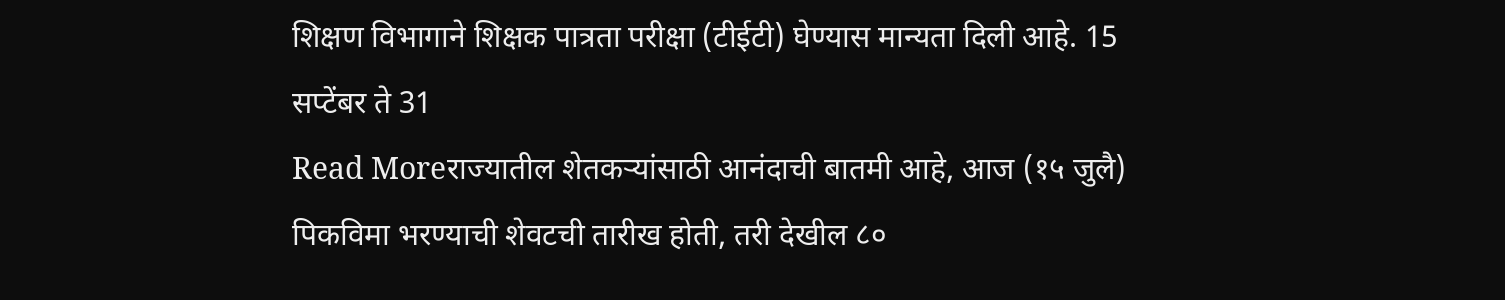शिक्षण विभागाने शिक्षक पात्रता परीक्षा (टीईटी) घेण्यास मान्यता दिली आहे. 15 सप्टेंबर ते 31
Read Moreराज्यातील शेतकऱ्यांसाठी आनंदाची बातमी आहे, आज (१५ जुलै) पिकविमा भरण्याची शेवटची तारीख होती, तरी देखील ८०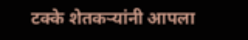टक्के शेतकऱ्यांनी आपला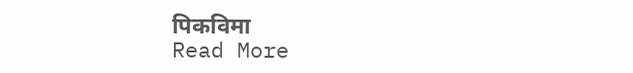पिकविमा
Read More